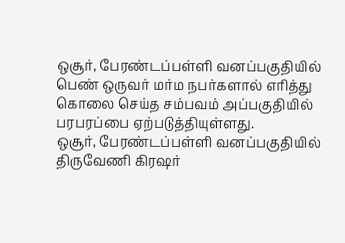ஒசூர், பேரண்டப்பள்ளி வனப்பகுதியில் பெண் ஒருவர் மர்ம நபர்களால் எரித்து கொலை செய்த சம்பவம் அப்பகுதியில் பரபரப்பை ஏற்படுத்தியுள்ளது.
ஒசூர், பேரண்டப்பள்ளி வனப்பகுதியில் திருவேணி கிரஷர்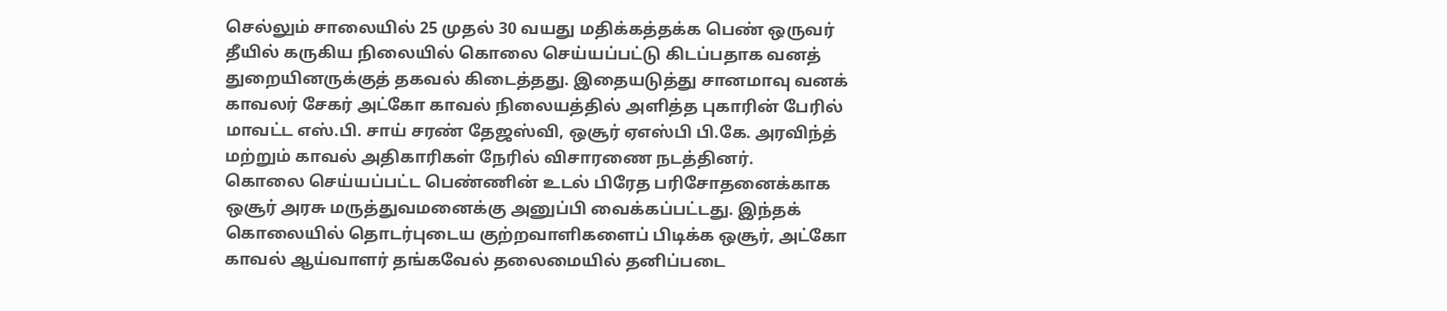செல்லும் சாலையில் 25 முதல் 30 வயது மதிக்கத்தக்க பெண் ஒருவர் தீயில் கருகிய நிலையில் கொலை செய்யப்பட்டு கிடப்பதாக வனத் துறையினருக்குத் தகவல் கிடைத்தது. இதையடுத்து சானமாவு வனக் காவலர் சேகர் அட்கோ காவல் நிலையத்தில் அளித்த புகாரின் பேரில் மாவட்ட எஸ்.பி. சாய் சரண் தேஜஸ்வி, ஒசூர் ஏஎஸ்பி பி.கே. அரவிந்த் மற்றும் காவல் அதிகாரிகள் நேரில் விசாரணை நடத்தினர்.
கொலை செய்யப்பட்ட பெண்ணின் உடல் பிரேத பரிசோதனைக்காக ஒசூர் அரசு மருத்துவமனைக்கு அனுப்பி வைக்கப்பட்டது. இந்தக் கொலையில் தொடர்புடைய குற்றவாளிகளைப் பிடிக்க ஒசூர், அட்கோ காவல் ஆய்வாளர் தங்கவேல் தலைமையில் தனிப்படை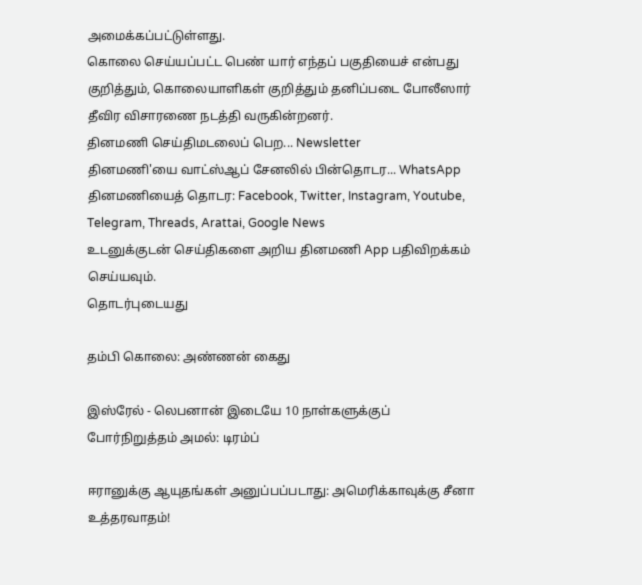அமைக்கப்பட்டுள்ளது.
கொலை செய்யப்பட்ட பெண் யார் எந்தப் பகுதியைச் என்பது குறித்தும், கொலையாளிகள் குறித்தும் தனிப்படை போலீஸார் தீவிர விசாரணை நடத்தி வருகின்றனர்.
தினமணி செய்திமடலைப் பெற... Newsletter
தினமணி'யை வாட்ஸ்ஆப் சேனலில் பின்தொடர... WhatsApp
தினமணியைத் தொடர: Facebook, Twitter, Instagram, Youtube, Telegram, Threads, Arattai, Google News
உடனுக்குடன் செய்திகளை அறிய தினமணி App பதிவிறக்கம் செய்யவும்.
தொடர்புடையது

தம்பி கொலை: அண்ணன் கைது

இஸ்ரேல் - லெபனான் இடையே 10 நாள்களுக்குப் போர்நிறுத்தம் அமல்: டிரம்ப்

ஈரானுக்கு ஆயுதங்கள் அனுப்பப்படாது: அமெரிக்காவுக்கு சீனா உத்தரவாதம்!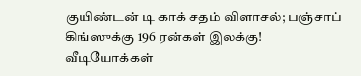குயிண்டன் டி காக் சதம் விளாசல்; பஞ்சாப் கிங்ஸுக்கு 196 ரன்கள் இலக்கு!
வீடியோக்கள்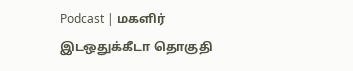Podcast | மகளிர் இடஒதுக்கீடா தொகுதி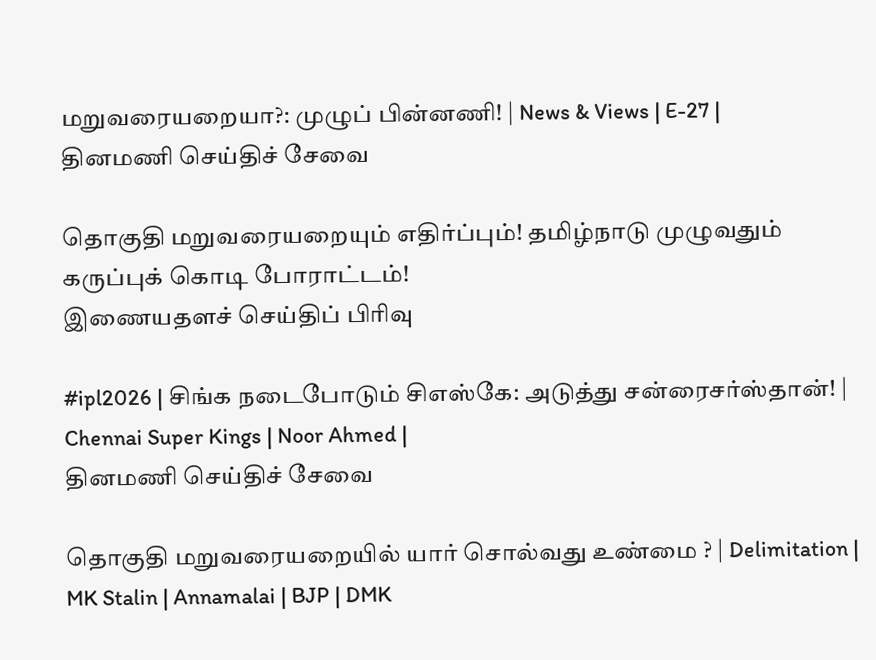மறுவரையறையா?: முழுப் பின்னணி! | News & Views | E-27 |
தினமணி செய்திச் சேவை

தொகுதி மறுவரையறையும் எதிர்ப்பும்! தமிழ்நாடு முழுவதும் கருப்புக் கொடி போராட்டம்!
இணையதளச் செய்திப் பிரிவு

#ipl2026 | சிங்க நடைபோடும் சிஎஸ்கே: அடுத்து சன்ரைசர்ஸ்தான்! | Chennai Super Kings | Noor Ahmed |
தினமணி செய்திச் சேவை

தொகுதி மறுவரையறையில் யார் சொல்வது உண்மை ? | Delimitation | MK Stalin | Annamalai | BJP | DMK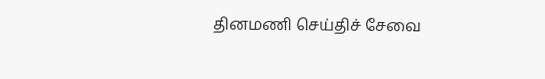தினமணி செய்திச் சேவை